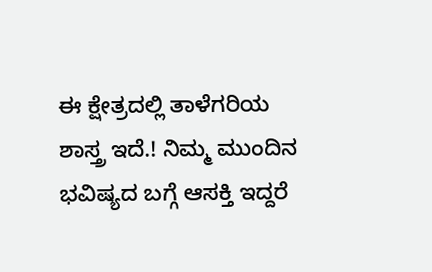ಈ ಕ್ಷೇತ್ರದಲ್ಲಿ ತಾಳೆಗರಿಯ ಶಾಸ್ತ್ರ ಇದೆ.! ನಿಮ್ಮ ಮುಂದಿನ ಭವಿಷ್ಯದ‌ ಬಗ್ಗೆ ಆಸಕ್ತಿ ಇದ್ದರೆ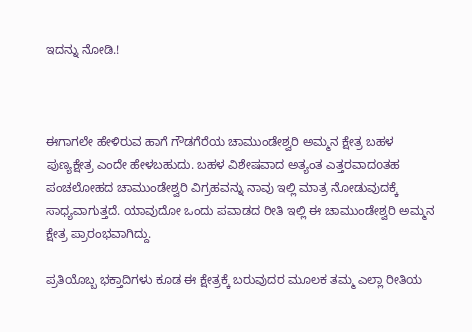ಇದನ್ನು ನೋಡಿ.!



ಈಗಾಗಲೇ ಹೇಳಿರುವ ಹಾಗೆ ಗೌಡಗೆರೆಯ ಚಾಮುಂಡೇಶ್ವರಿ ಅಮ್ಮನ ಕ್ಷೇತ್ರ ಬಹಳ ಪುಣ್ಯಕ್ಷೇತ್ರ ಎಂದೇ ಹೇಳಬಹುದು. ಬಹಳ ವಿಶೇಷವಾದ ಅತ್ಯಂತ ಎತ್ತರವಾದoತಹ ಪಂಚಲೋಹದ ಚಾಮುಂಡೇಶ್ವರಿ ವಿಗ್ರಹವನ್ನು ನಾವು ಇಲ್ಲಿ ಮಾತ್ರ ನೋಡುವುದಕ್ಕೆ ಸಾಧ್ಯವಾಗುತ್ತದೆ. ಯಾವುದೋ ಒಂದು ಪವಾಡದ ರೀತಿ ಇಲ್ಲಿ ಈ ಚಾಮುಂಡೇಶ್ವರಿ ಅಮ್ಮನ ಕ್ಷೇತ್ರ ಪ್ರಾರಂಭವಾಗಿದ್ದು.

ಪ್ರತಿಯೊಬ್ಬ ಭಕ್ತಾದಿಗಳು ಕೂಡ ಈ ಕ್ಷೇತ್ರಕ್ಕೆ ಬರುವುದರ ಮೂಲಕ ತಮ್ಮ ಎಲ್ಲಾ ರೀತಿಯ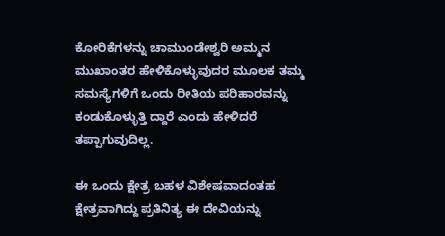ಕೋರಿಕೆಗಳನ್ನು ಚಾಮುಂಡೇಶ್ವರಿ ಅಮ್ಮನ ಮುಖಾಂತರ ಹೇಳಿಕೊಳ್ಳುವುದರ ಮೂಲಕ ತಮ್ಮ ಸಮಸ್ಯೆಗಳಿಗೆ ಒಂದು ರೀತಿಯ ಪರಿಹಾರವನ್ನು ಕಂಡುಕೊಳ್ಳುತ್ತಿ ದ್ದಾರೆ ಎಂದು ಹೇಳಿದರೆ ತಪ್ಪಾಗುವುದಿಲ್ಲ.

ಈ ಒಂದು ಕ್ಷೇತ್ರ ಬಹಳ ವಿಶೇಷವಾದಂತಹ ಕ್ಷೇತ್ರವಾಗಿದ್ದು ಪ್ರತಿನಿತ್ಯ ಈ ದೇವಿಯನ್ನು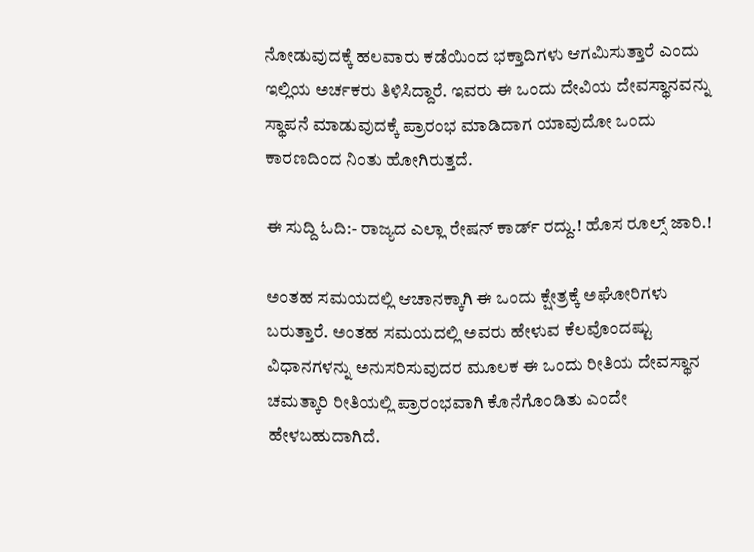ನೋಡುವುದಕ್ಕೆ ಹಲವಾರು ಕಡೆಯಿಂದ ಭಕ್ತಾದಿಗಳು ಆಗಮಿಸುತ್ತಾರೆ ಎಂದು ಇಲ್ಲಿಯ ಅರ್ಚಕರು ತಿಳಿಸಿದ್ದಾರೆ. ಇವರು ಈ ಒಂದು ದೇವಿಯ ದೇವಸ್ಥಾನವನ್ನು ಸ್ಥಾಪನೆ ಮಾಡುವುದಕ್ಕೆ ಪ್ರಾರಂಭ ಮಾಡಿದಾಗ ಯಾವುದೋ ಒಂದು ಕಾರಣದಿಂದ ನಿಂತು ಹೋಗಿರುತ್ತದೆ.

ಈ ಸುದ್ದಿ ಓದಿ:- ರಾಜ್ಯದ ಎಲ್ಲಾ ರೇಷನ್ ಕಾರ್ಡ್ ರದ್ದು.! ಹೊಸ ರೂಲ್ಸ್ ಜಾರಿ.!

ಅಂತಹ ಸಮಯದಲ್ಲಿ ಆಚಾನಕ್ಕಾಗಿ ಈ ಒಂದು ಕ್ಷೇತ್ರಕ್ಕೆ ಅಘೋರಿಗಳು ಬರುತ್ತಾರೆ. ಅಂತಹ ಸಮಯದಲ್ಲಿ ಅವರು ಹೇಳುವ ಕೆಲವೊಂದಷ್ಟು ವಿಧಾನಗಳನ್ನು ಅನುಸರಿಸುವುದರ ಮೂಲಕ ಈ ಒಂದು ರೀತಿಯ ದೇವಸ್ಥಾನ ಚಮತ್ಕಾರಿ ರೀತಿಯಲ್ಲಿ ಪ್ರಾರಂಭವಾಗಿ ಕೊನೆಗೊಂಡಿತು ಎಂದೇ ಹೇಳಬಹುದಾಗಿದೆ.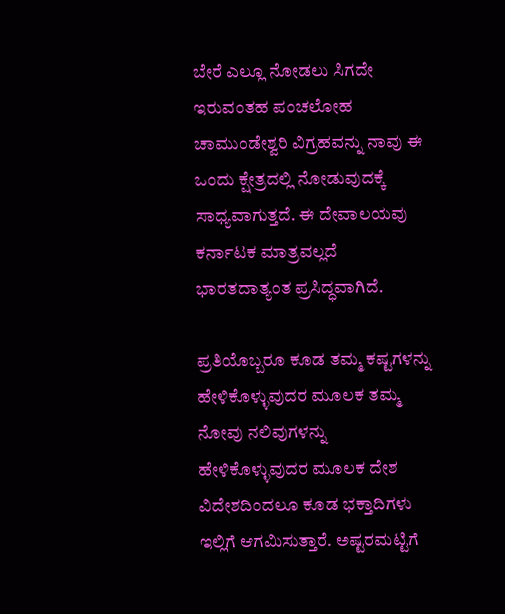ಬೇರೆ ಎಲ್ಲೂ ನೋಡಲು ಸಿಗದೇ ಇರುವಂತಹ ಪಂಚಲೋಹ ಚಾಮುಂಡೇಶ್ವರಿ ವಿಗ್ರಹವನ್ನು ನಾವು ಈ ಒಂದು ಕ್ಷೇತ್ರದಲ್ಲಿ ನೋಡುವುದಕ್ಕೆ ಸಾಧ್ಯವಾಗುತ್ತದೆ. ಈ ದೇವಾಲಯವು ಕರ್ನಾಟಕ ಮಾತ್ರವಲ್ಲದೆ ಭಾರತದಾತ್ಯಂತ ಪ್ರಸಿದ್ಧವಾಗಿದೆ.

ಪ್ರತಿಯೊಬ್ಬರೂ ಕೂಡ ತಮ್ಮ ಕಷ್ಟಗಳನ್ನು ಹೇಳಿಕೊಳ್ಳುವುದರ ಮೂಲಕ ತಮ್ಮ ನೋವು ನಲಿವುಗಳನ್ನು ಹೇಳಿಕೊಳ್ಳುವುದರ ಮೂಲಕ ದೇಶ ವಿದೇಶದಿಂದಲೂ ಕೂಡ ಭಕ್ತಾದಿಗಳು ಇಲ್ಲಿಗೆ ಆಗಮಿಸುತ್ತಾರೆ. ಅಷ್ಟರಮಟ್ಟಿಗೆ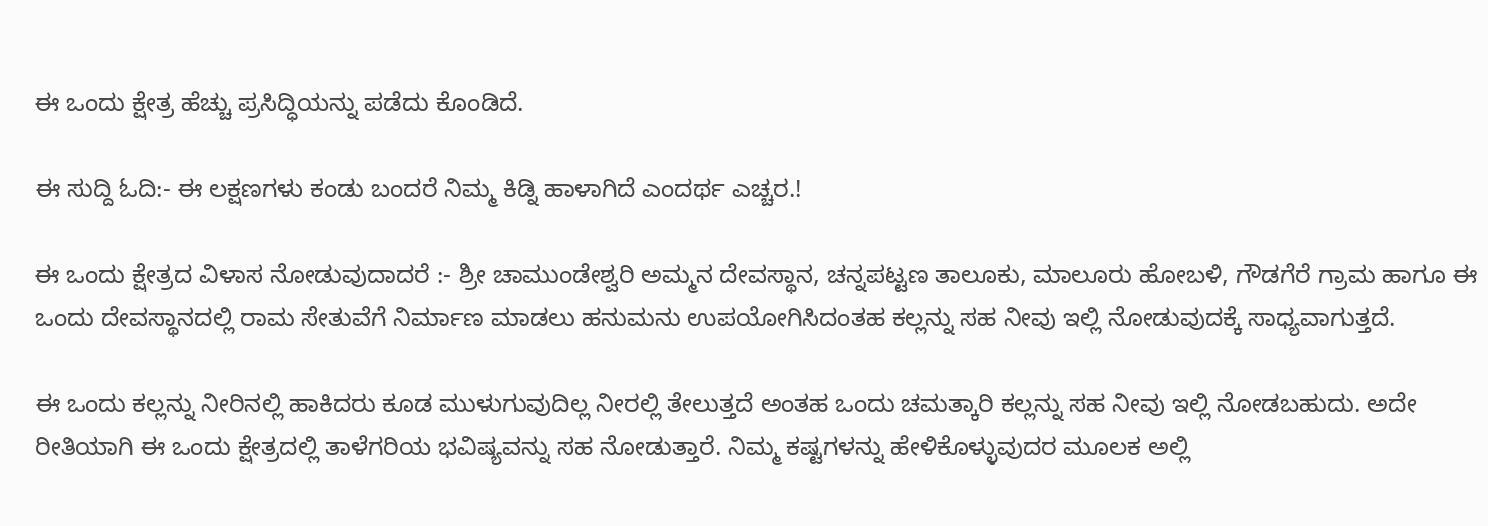ಈ ಒಂದು ಕ್ಷೇತ್ರ ಹೆಚ್ಚು ಪ್ರಸಿದ್ಧಿಯನ್ನು ಪಡೆದು ಕೊಂಡಿದೆ.

ಈ ಸುದ್ದಿ ಓದಿ:- ಈ ಲಕ್ಷಣಗಳು ಕಂಡು ಬಂದರೆ ನಿಮ್ಮ ಕಿಡ್ನಿ ಹಾಳಾಗಿದೆ ಎಂದರ್ಥ ಎಚ್ಚರ.!

ಈ ಒಂದು ಕ್ಷೇತ್ರದ ವಿಳಾಸ ನೋಡುವುದಾದರೆ :- ಶ್ರೀ ಚಾಮುಂಡೇಶ್ವರಿ ಅಮ್ಮನ ದೇವಸ್ಥಾನ, ಚನ್ನಪಟ್ಟಣ ತಾಲೂಕು, ಮಾಲೂರು ಹೋಬಳಿ, ಗೌಡಗೆರೆ ಗ್ರಾಮ ಹಾಗೂ ಈ ಒಂದು ದೇವಸ್ಥಾನದಲ್ಲಿ ರಾಮ ಸೇತುವೆಗೆ ನಿರ್ಮಾಣ ಮಾಡಲು ಹನುಮನು ಉಪಯೋಗಿಸಿದಂತಹ ಕಲ್ಲನ್ನು ಸಹ ನೀವು ಇಲ್ಲಿ ನೋಡುವುದಕ್ಕೆ ಸಾಧ್ಯವಾಗುತ್ತದೆ.

ಈ ಒಂದು ಕಲ್ಲನ್ನು ನೀರಿನಲ್ಲಿ ಹಾಕಿದರು ಕೂಡ ಮುಳುಗುವುದಿಲ್ಲ ನೀರಲ್ಲಿ ತೇಲುತ್ತದೆ ಅಂತಹ ಒಂದು ಚಮತ್ಕಾರಿ ಕಲ್ಲನ್ನು ಸಹ ನೀವು ಇಲ್ಲಿ ನೋಡಬಹುದು. ಅದೇ ರೀತಿಯಾಗಿ ಈ ಒಂದು ಕ್ಷೇತ್ರದಲ್ಲಿ ತಾಳೆಗರಿಯ ಭವಿಷ್ಯವನ್ನು ಸಹ ನೋಡುತ್ತಾರೆ. ನಿಮ್ಮ ಕಷ್ಟಗಳನ್ನು ಹೇಳಿಕೊಳ್ಳುವುದರ ಮೂಲಕ ಅಲ್ಲಿ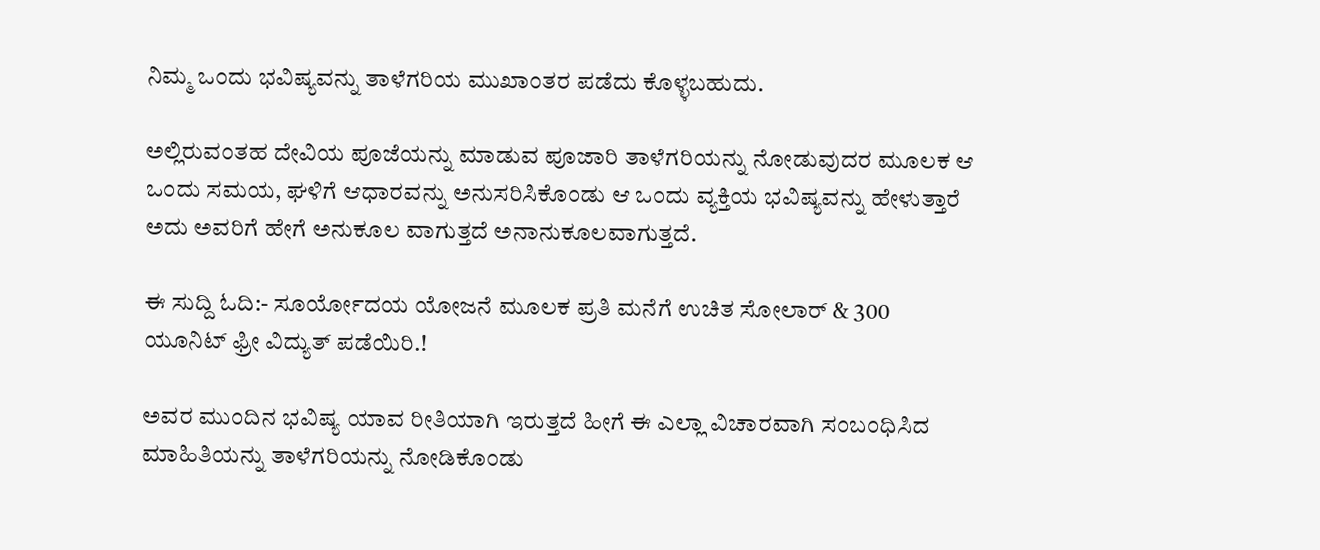ನಿಮ್ಮ ಒಂದು ಭವಿಷ್ಯವನ್ನು ತಾಳೆಗರಿಯ ಮುಖಾಂತರ ಪಡೆದು ಕೊಳ್ಳಬಹುದು.

ಅಲ್ಲಿರುವಂತಹ ದೇವಿಯ ಪೂಜೆಯನ್ನು ಮಾಡುವ ಪೂಜಾರಿ ತಾಳೆಗರಿಯನ್ನು ನೋಡುವುದರ ಮೂಲಕ ಆ ಒಂದು ಸಮಯ, ಘಳಿಗೆ ಆಧಾರವನ್ನು ಅನುಸರಿಸಿಕೊಂಡು ಆ ಒಂದು ವ್ಯಕ್ತಿಯ ಭವಿಷ್ಯವನ್ನು ಹೇಳುತ್ತಾರೆ ಅದು ಅವರಿಗೆ ಹೇಗೆ ಅನುಕೂಲ ವಾಗುತ್ತದೆ ಅನಾನುಕೂಲವಾಗುತ್ತದೆ.

ಈ ಸುದ್ದಿ ಓದಿ:- ಸೂರ್ಯೋದಯ ಯೋಜನೆ ಮೂಲಕ ಪ್ರತಿ ಮನೆಗೆ ಉಚಿತ ಸೋಲಾರ್ & 300 ಯೂನಿಟ್ ಫ್ರೀ ವಿದ್ಯುತ್ ಪಡೆಯಿರಿ.!

ಅವರ ಮುಂದಿನ ಭವಿಷ್ಯ ಯಾವ ರೀತಿಯಾಗಿ ಇರುತ್ತದೆ ಹೀಗೆ ಈ ಎಲ್ಲಾ ವಿಚಾರವಾಗಿ ಸಂಬಂಧಿಸಿದ ಮಾಹಿತಿಯನ್ನು ತಾಳೆಗರಿಯನ್ನು ನೋಡಿಕೊಂಡು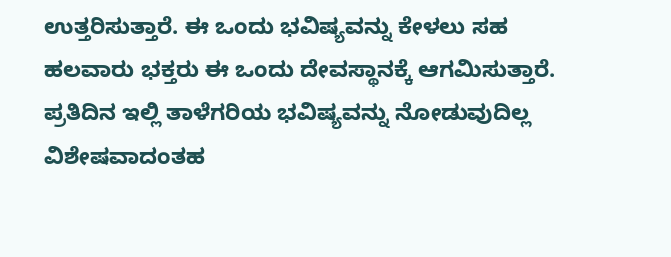ಉತ್ತರಿಸುತ್ತಾರೆ. ಈ ಒಂದು ಭವಿಷ್ಯವನ್ನು ಕೇಳಲು ಸಹ ಹಲವಾರು ಭಕ್ತರು ಈ ಒಂದು ದೇವಸ್ಥಾನಕ್ಕೆ ಆಗಮಿಸುತ್ತಾರೆ. ಪ್ರತಿದಿನ ಇಲ್ಲಿ ತಾಳೆಗರಿಯ ಭವಿಷ್ಯವನ್ನು ನೋಡುವುದಿಲ್ಲ ವಿಶೇಷವಾದಂತಹ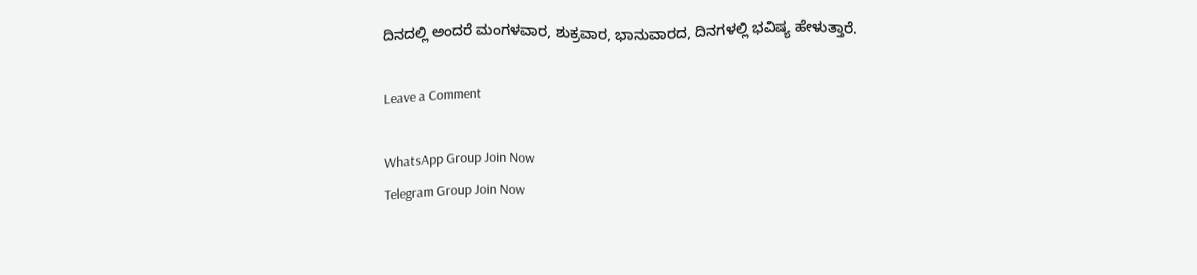ದಿನದಲ್ಲಿ ಅಂದರೆ ಮಂಗಳವಾರ, ಶುಕ್ರವಾರ, ಭಾನುವಾರದ, ದಿನಗಳಲ್ಲಿ ಭವಿಷ್ಯ ಹೇಳುತ್ತಾರೆ.

Leave a Comment

WhatsApp Group Join Now
Telegram Group Join Now